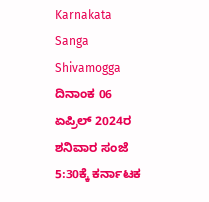Karnakata Sanga Shivamogga ದಿನಾಂಕ 06 ಏಪ್ರಿಲ್ 2024ರ ಶನಿವಾರ ಸಂಜೆ 5:30ಕ್ಕೆ ಕರ್ನಾಟಕ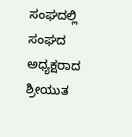ಸಂಘದಲ್ಲಿ ಸಂಘದ ಅಧ್ಯಕ್ಷರಾದ ಶ್ರೀಯುತ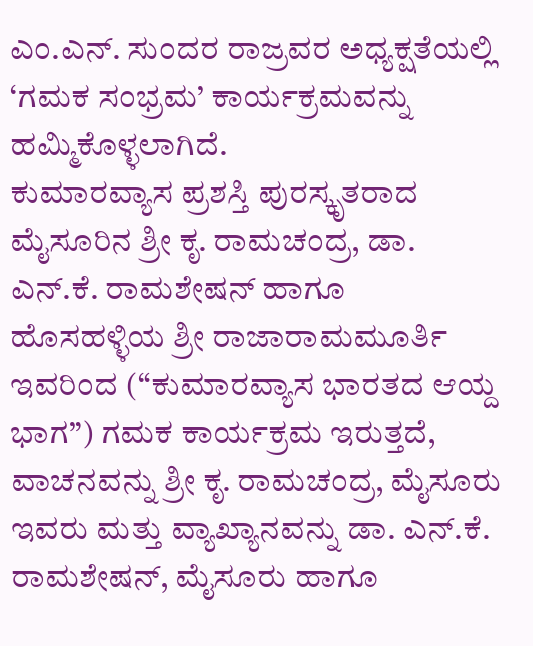ಎಂ.ಎನ್. ಸುಂದರ ರಾಜ್ರವರ ಅಧ್ಯಕ್ಷತೆಯಲ್ಲಿ ‘ಗಮಕ ಸಂಭ್ರಮ’ ಕಾರ್ಯಕ್ರಮವನ್ನು ಹಮ್ಮಿಕೊಳ್ಳಲಾಗಿದೆ.
ಕುಮಾರವ್ಯಾಸ ಪ್ರಶಸ್ತಿ ಪುರಸ್ಕೃತರಾದ ಮೈಸೂರಿನ ಶ್ರೀ ಕೃ. ರಾಮಚಂದ್ರ, ಡಾ. ಎನ್.ಕೆ. ರಾಮಶೇಷನ್ ಹಾಗೂ ಹೊಸಹಳ್ಳಿಯ ಶ್ರೀ ರಾಜಾರಾಮಮೂರ್ತಿ ಇವರಿಂದ (“ಕುಮಾರವ್ಯಾಸ ಭಾರತದ ಆಯ್ದ ಭಾಗ”) ಗಮಕ ಕಾರ್ಯಕ್ರಮ ಇರುತ್ತದೆ, ವಾಚನವನ್ನು ಶ್ರೀ ಕೃ. ರಾಮಚಂದ್ರ, ಮೈಸೂರು ಇವರು ಮತ್ತು ವ್ಯಾಖ್ಯಾನವನ್ನು ಡಾ. ಎನ್.ಕೆ. ರಾಮಶೇಷನ್, ಮೈಸೂರು ಹಾಗೂ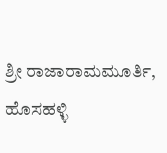ಶ್ರೀ ರಾಜಾರಾಮಮೂರ್ತಿ, ಹೊಸಹಳ್ಳಿ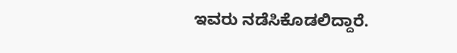ಇವರು ನಡೆಸಿಕೊಡಲಿದ್ದಾರೆ.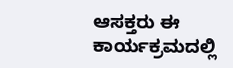ಆಸಕ್ತರು ಈ ಕಾರ್ಯಕ್ರಮದಲ್ಲಿ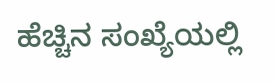ಹೆಚ್ಚಿನ ಸಂಖ್ಯೆಯಲ್ಲಿ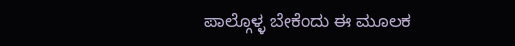ಪಾಲ್ಗೊಳ್ಳ ಬೇಕೆಂದು ಈ ಮೂಲಕ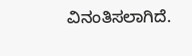ವಿನಂತಿಸಲಾಗಿದೆ.